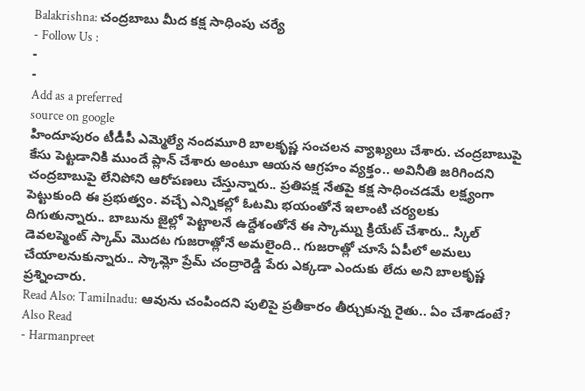Balakrishna: చంద్రబాబు మీద కక్ష సాధింపు చర్యే
- Follow Us :
-
-
Add as a preferred
source on google
హిందూపురం టీడీపీ ఎమ్మెల్యే నందమూరి బాలకృష్ణ సంచలన వ్యాఖ్యలు చేశారు. చంద్రబాబుపై కేసు పెట్టడానికి ముందే ప్లాన్ చేశారు అంటూ ఆయన ఆగ్రహం వ్యక్తం.. అవినీతి జరిగిందని చంద్రబాబుపై లేనిపోని ఆరోపణలు చేస్తున్నారు.. ప్రతిపక్ష నేతపై కక్ష సాధించడమే లక్ష్యంగా పెట్టుకుంది ఈ ప్రభుత్వం. వచ్చే ఎన్నికల్లో ఓటమి భయంతోనే ఇలాంటి చర్యలకు దిగుతున్నారు.. బాబును జైల్లో పెట్టాలనే ఉద్దేశంతోనే ఈ స్కామ్ను క్రియేట్ చేశారు.. స్కిల్ డెవలప్మెంట్ స్కామ్ మొదట గుజరాత్లోనే అమలైంది.. గుజరాత్లో చూసే ఏపీలో అమలు చేయాలనుకున్నారు.. స్కామ్లో ప్రేమ్ చంద్రారెడ్డి పేరు ఎక్కడా ఎందుకు లేదు అని బాలకృష్ణ ప్రశ్నించారు.
Read Also: Tamilnadu: ఆవును చంపిందని పులిపై ప్రతీకారం తీర్చుకున్న రైతు.. ఏం చేశాడంటే?
Also Read
- Harmanpreet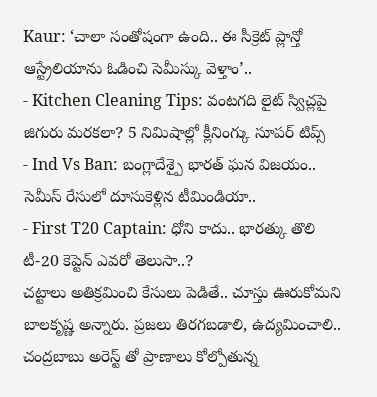Kaur: ‘చాలా సంతోషంగా ఉంది.. ఈ సీక్రెట్ ప్లాన్తో ఆస్ట్రేలియాను ఓడించి సెమీస్కు వెళ్తాం’..
- Kitchen Cleaning Tips: వంటగది లైట్ స్విచ్లపై జిగురు మరకలా? 5 నిమిషాల్లో క్లీనింగ్కు సూపర్ టిప్స్
- Ind Vs Ban: బంగ్లాదేశ్పై భారత్ ఘన విజయం.. సెమీస్ రేసులో దూసుకెళ్లిన టీమిండియా..
- First T20 Captain: ధోని కాదు.. భారత్కు తొలి టీ-20 కెప్టెన్ ఎవరో తెలుసా..?
చట్టాలు అతిక్రమించి కేసులు పెడితే.. చూస్తు ఊరుకోమని బాలకృష్ణ అన్నారు. ప్రజలు తిరగబడాలి, ఉద్యమించాలి.. చంద్రబాబు అరెస్ట్ తో ప్రాణాలు కోల్పోతున్న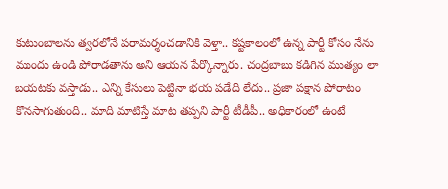కుటుంబాలను త్వరలోనే పరామర్శంచడానికి వెళ్తా.. కష్టకాలంలో ఉన్న పార్టీ కోసం నేను ముందు ఉండి పోరాడతాను అని ఆయన పేర్కొన్నారు. చంద్రబాబు కడిగిన ముత్యం లా బయటకు వస్తాడు.. ఎన్ని కేసులు పెట్టినా భయ పడేది లేదు.. ప్రజా పక్షాన పోరాటం కొనసాగుతుంది.. మాది మాటిస్తే మాట తప్పని పార్టీ టీడీపీ.. అధికారంలో ఉంటే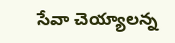సేవా చెయ్యాలన్న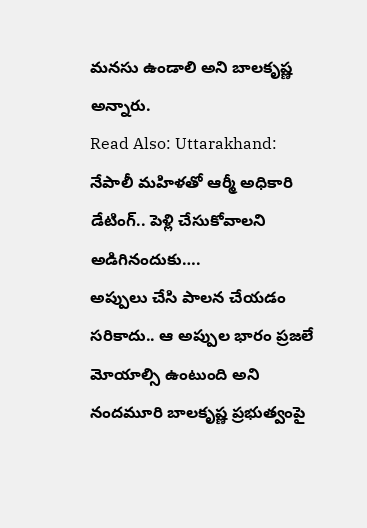మనసు ఉండాలి అని బాలకృష్ణ అన్నారు.
Read Also: Uttarakhand: నేపాలీ మహిళతో ఆర్మీ అధికారి డేటింగ్.. పెళ్లి చేసుకోవాలని అడిగినందుకు….
అప్పులు చేసి పాలన చేయడం సరికాదు.. ఆ అప్పుల భారం ప్రజలే మోయాల్సి ఉంటుంది అని నందమూరి బాలకృష్ణ ప్రభుత్వంపై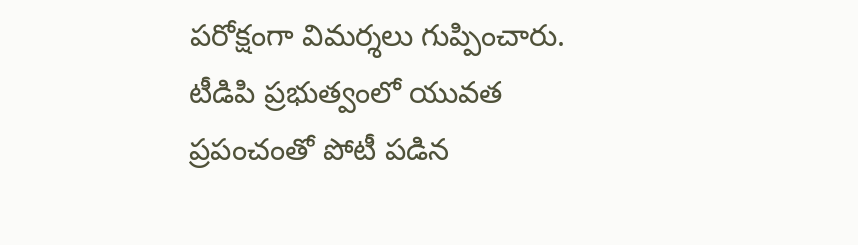పరోక్షంగా విమర్శలు గుప్పించారు. టీడిపి ప్రభుత్వంలో యువత ప్రపంచంతో పోటీ పడిన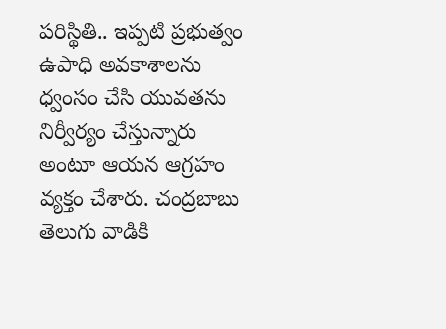పరిస్థితి.. ఇప్పటి ప్రభుత్వం ఉపాధి అవకాశాలను ధ్వంసం చేసి యువతను నిర్వీర్యం చేస్తున్నారు అంటూ ఆయన ఆగ్రహం వ్యక్తం చేశారు. చంద్రబాబు తెలుగు వాడికి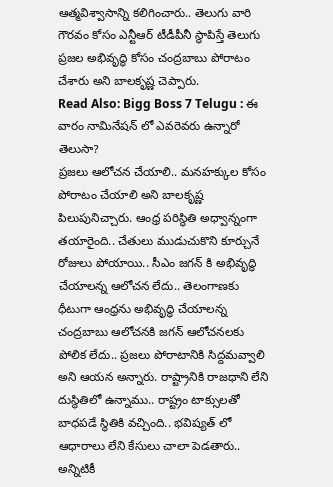ఆత్మవిశ్వాసాన్ని కలిగించారు.. తెలుగు వారి గౌరవం కోసం ఎన్టీఆర్ టీడీపీనీ స్థాపిస్తే తెలుగు ప్రజల అభివృద్ధి కోసం చంద్రబాబు పోరాటం చేశారు అని బాలకృష్ణ చెప్పారు.
Read Also: Bigg Boss 7 Telugu : ఈ వారం నామినేషన్ లో ఎవరెవరు ఉన్నారో తెలుసా?
ప్రజలు ఆలోచన చేయాలి.. మనహక్కుల కోసం పోరాటం చేయాలి అని బాలకృష్ణ పిలుపునిచ్చారు. ఆంధ్ర పరిస్థితి అధ్వాన్నంగా తయారైంది.. చేతులు ముడుచుకొని కూర్చునే రోజులు పోయాయి.. సీఎం జగన్ కి అభివృద్ధి చేయాలన్న ఆలోచన లేదు.. తెలంగాణకు ధీటుగా ఆంధ్రను అభివృద్ధి చేయాలన్న చంద్రబాబు ఆలోచనకి జగన్ ఆలోచనలకు పోలిక లేదు.. ప్రజలు పోరాటానికి సిద్దమవ్వాలి అని ఆయన అన్నారు. రాష్ట్రానికి రాజధాని లేని దుస్థితిలో ఉన్నాము.. రాష్ట్రం టాక్సులతో బాధపడే స్థితికి వచ్చింది.. భవిష్యత్ లో ఆధారాలు లేని కేసులు చాలా పెడతారు.. అన్నిటికీ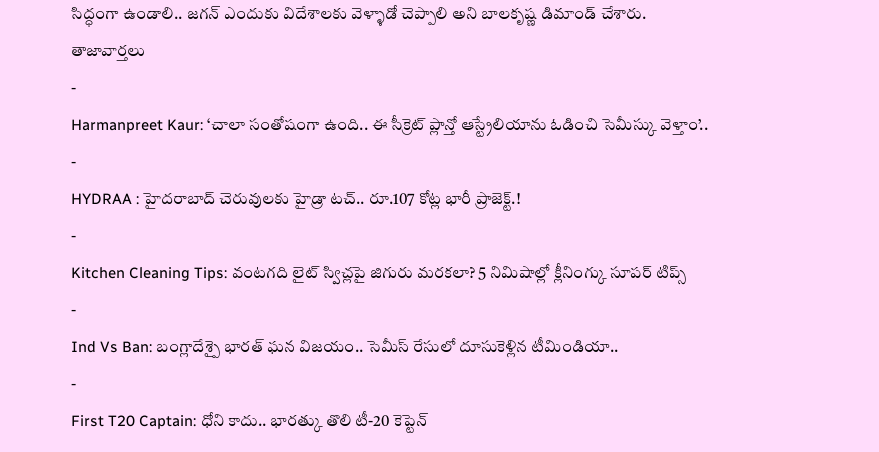సిద్ధంగా ఉండాలి.. జగన్ ఎందుకు విదేశాలకు వెళ్ళాడో చెప్పాలి అని బాలకృష్ణ డిమాండ్ చేశారు.
తాజావార్తలు
-
Harmanpreet Kaur: ‘చాలా సంతోషంగా ఉంది.. ఈ సీక్రెట్ ప్లాన్తో ఆస్ట్రేలియాను ఓడించి సెమీస్కు వెళ్తాం’..
-
HYDRAA : హైదరాబాద్ చెరువులకు హైడ్రా టచ్.. రూ.107 కోట్ల భారీ ప్రాజెక్ట్.!
-
Kitchen Cleaning Tips: వంటగది లైట్ స్విచ్లపై జిగురు మరకలా? 5 నిమిషాల్లో క్లీనింగ్కు సూపర్ టిప్స్
-
Ind Vs Ban: బంగ్లాదేశ్పై భారత్ ఘన విజయం.. సెమీస్ రేసులో దూసుకెళ్లిన టీమిండియా..
-
First T20 Captain: ధోని కాదు.. భారత్కు తొలి టీ-20 కెప్టెన్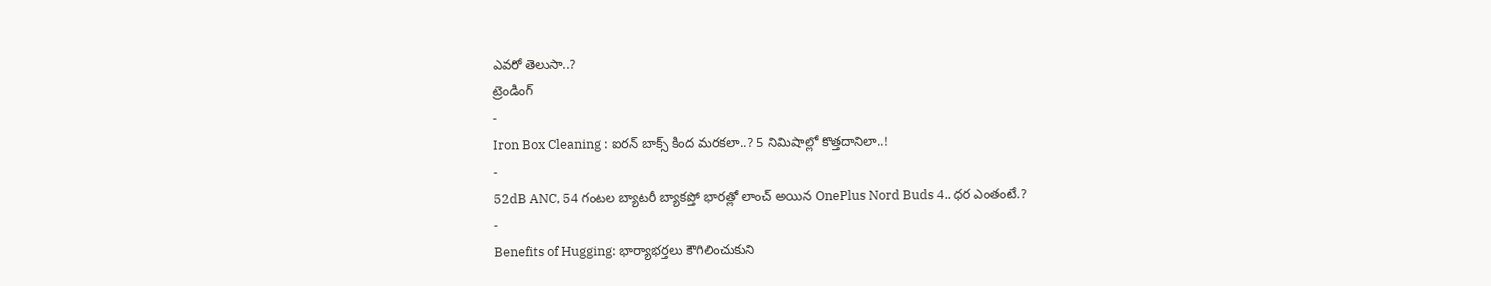ఎవరో తెలుసా..?
ట్రెండింగ్
-
Iron Box Cleaning : ఐరన్ బాక్స్ కింద మరకలా..? 5 నిమిషాల్లో కొత్తదానిలా..!
-
52dB ANC, 54 గంటల బ్యాటరీ బ్యాకప్తో భారత్లో లాంచ్ అయిన OnePlus Nord Buds 4.. ధర ఎంతంటే.?
-
Benefits of Hugging: భార్యాభర్తలు కౌగిలించుకుని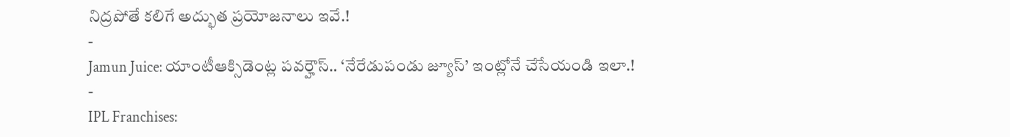నిద్రపోతే కలిగే అద్భుత ప్రయోజనాలు ఇవే.!
-
Jamun Juice: యాంటీఆక్సిడెంట్ల పవర్హౌస్.. ‘నేరేడుపండు జ్యూస్’ ఇంట్లోనే చేసేయండి ఇలా.!
-
IPL Franchises: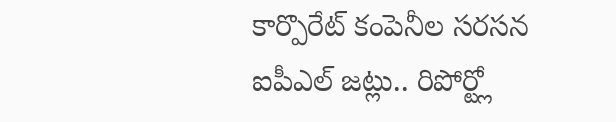కార్పొరేట్ కంపెనీల సరసన ఐపీఎల్ జట్లు.. రిపోర్ట్లో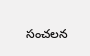సంచలన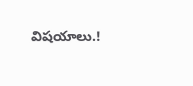విషయాలు.!